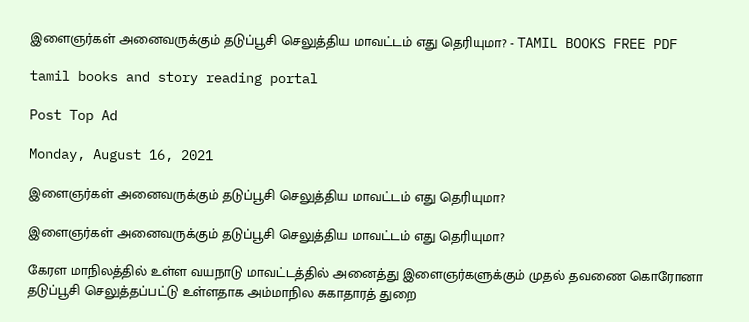இளைஞர்கள் அனைவருக்கும் தடுப்பூசி செலுத்திய மாவட்டம் எது தெரியுமா? - TAMIL BOOKS FREE PDF

tamil books and story reading portal

Post Top Ad

Monday, August 16, 2021

இளைஞர்கள் அனைவருக்கும் தடுப்பூசி செலுத்திய மாவட்டம் எது தெரியுமா?

இளைஞர்கள் அனைவருக்கும் தடுப்பூசி செலுத்திய மாவட்டம் எது தெரியுமா?

கேரள மாநிலத்தில் உள்ள வயநாடு மாவட்டத்தில் அனைத்து இளைஞர்களுக்கும் முதல் தவணை கொரோனா தடுப்பூசி செலுத்தப்பட்டு உள்ளதாக அம்மாநில சுகாதாரத் துறை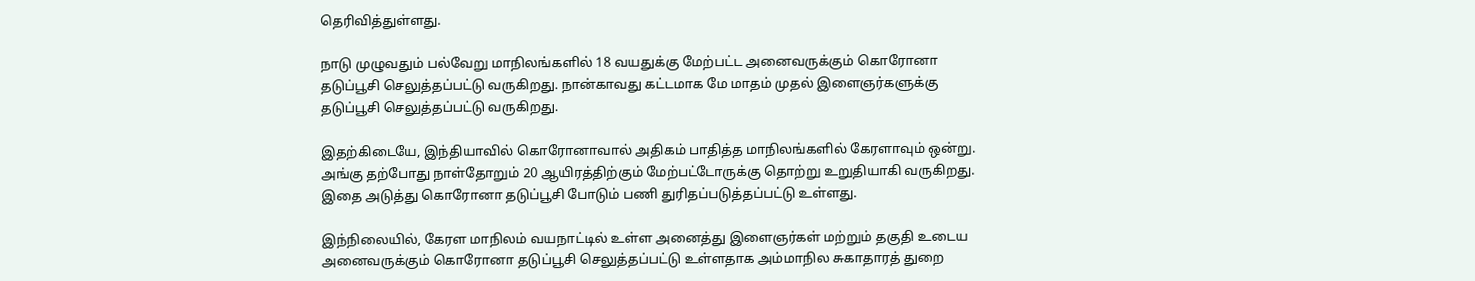தெரிவித்துள்ளது.

நாடு முழுவதும் பல்வேறு மாநிலங்களில் 18 வயதுக்கு மேற்பட்ட அனைவருக்கும் கொரோனா தடுப்பூசி செலுத்தப்பட்டு வருகிறது. நான்காவது கட்டமாக மே மாதம் முதல் இளைஞர்களுக்கு தடுப்பூசி செலுத்தப்பட்டு வருகிறது.

இதற்கிடையே, இந்தியாவில் கொரோனாவால் அதிகம் பாதித்த மாநிலங்களில் கேரளாவும் ஒன்று. அங்கு தற்போது நாள்தோறும் 20 ஆயிரத்திற்கும் மேற்பட்டோருக்கு தொற்று உறுதியாகி வருகிறது. இதை அடுத்து கொரோனா தடுப்பூசி போடும் பணி துரிதப்படுத்தப்பட்டு உள்ளது.

இந்நிலையில், கேரள மாநிலம் வயநாட்டில் உள்ள அனைத்து இளைஞர்கள் மற்றும் தகுதி உடைய அனைவருக்கும் கொரோனா தடுப்பூசி செலுத்தப்பட்டு உள்ளதாக அம்மாநில சுகாதாரத் துறை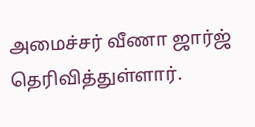அமைச்சர் வீணா ஜார்ஜ் தெரிவித்துள்ளார்.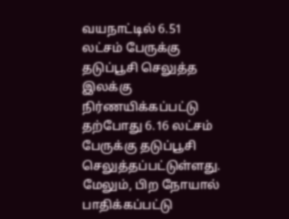வயநாட்டில் 6.51 லட்சம் பேருக்கு தடுப்பூசி செலுத்த இலக்கு நிர்ணயிக்கப்பட்டு தற்போது 6.16 லட்சம் பேருக்கு தடுப்பூசி செலுத்தப்பட்டுள்ளது. மேலும், பிற நோயால் பாதிக்கப்பட்டு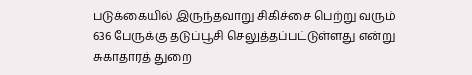படுக்கையில் இருந்தவாறு சிகிச்சை பெற்று வரும் 636 பேருக்கு தடுப்பூசி செலுத்தப்பட்டுள்ளது என்று சுகாதாரத் துறை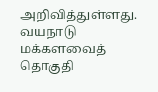அறிவித்துள்ளது. வயநாடு மக்களவைத் தொகுதி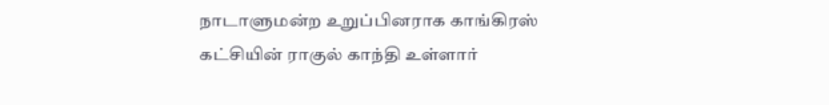நாடாளுமன்ற உறுப்பினராக காங்கிரஸ் கட்சியின் ராகுல் காந்தி உள்ளார்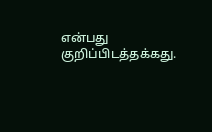என்பது குறிப்பிடத்தக்கது.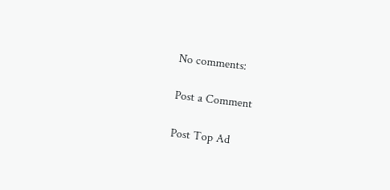No comments:

Post a Comment

Post Top Ad